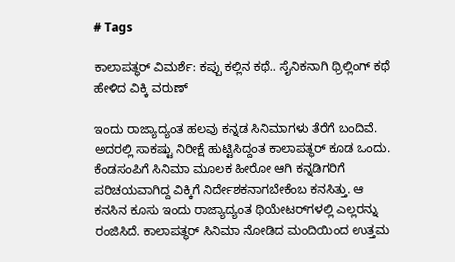# Tags

ಕಾಲಾಪತ್ಥರ್‌ ವಿಮರ್ಶೆ: ಕಪ್ಪು ಕಲ್ಲಿನ ಕಥೆ.. ಸೈನಿಕನಾಗಿ ಥ್ರಿಲ್ಲಿಂಗ್‌ ಕಥೆ ಹೇಳಿದ ವಿಕ್ಕಿ ವರುಣ್

ಇಂದು ರಾಜ್ಯಾದ್ಯಂತ ಹಲವು ಕನ್ನಡ ಸಿನಿಮಾಗಳು ತೆರೆಗೆ ಬಂದಿವೆ. ಅದರಲ್ಲಿ ಸಾಕಷ್ಟು ನಿರೀಕ್ಷೆ ಹುಟ್ಟಿಸಿದ್ದಂತ ಕಾಲಾಪತ್ಥರ್‌ ಕೂಡ ಒಂದು. ಕೆಂಡಸಂಪಿಗೆ ಸಿನಿಮಾ ಮೂಲಕ ಹೀರೋ ಆಗಿ ಕನ್ನಡಿಗರಿಗೆ ಪರಿಚಯವಾಗಿದ್ದ ವಿಕ್ಕಿಗೆ ನಿರ್ದೇಶಕನಾಗಬೇಕೆಂಬ ಕನಸಿತ್ತು. ಆ ಕನಸಿನ ಕೂಸು ಇಂದು ರಾಜ್ಯಾದ್ಯಂತ ಥಿಯೇಟರ್‌ಗಳಲ್ಲಿ ಎಲ್ಲರನ್ನು ರಂಜಿಸಿದೆ. ಕಾಲಾಪತ್ಥರ್‌ ಸಿನಿಮಾ ನೋಡಿದ ಮಂದಿಯಿಂದ ಉತ್ತಮ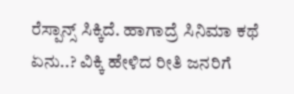ರೆಸ್ಪಾನ್ಸ್‌ ಸಿಕ್ಕಿದೆ. ಹಾಗಾದ್ರೆ ಸಿನಿಮಾ ಕಥೆ ಏನು..? ವಿಕ್ಕಿ ಹೇಳಿದ ರೀತಿ ಜನರಿಗೆ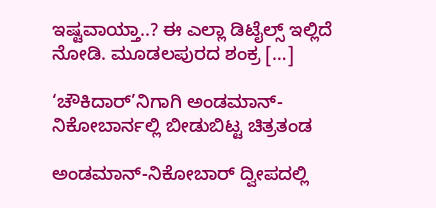ಇಷ್ಟವಾಯ್ತಾ..? ಈ ಎಲ್ಲಾ ಡಿಟೈಲ್ಸ್‌ ಇಲ್ಲಿದೆ ನೋಡಿ. ಮೂಡಲಪುರದ ಶಂಕ್ರ […]

‘ಚೌಕಿದಾರ್’ನಿಗಾಗಿ ಅಂಡಮಾನ್-ನಿಕೋಬಾರ್ನಲ್ಲಿ ಬೀಡುಬಿಟ್ಟ ಚಿತ್ರತಂಡ

ಅಂಡಮಾನ್-ನಿಕೋಬಾರ್ ದ್ವೀಪದಲ್ಲಿ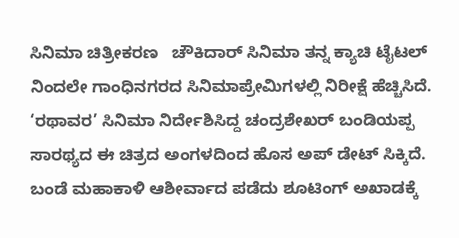ಸಿನಿಮಾ ಚಿತ್ರೀಕರಣ   ಚೌಕಿದಾರ್ ಸಿನಿಮಾ ತನ್ನ ಕ್ಯಾಚಿ ಟೈಟಲ್ ನಿಂದಲೇ ಗಾಂಧಿನಗರದ ಸಿನಿಮಾಪ್ರೇಮಿಗಳಲ್ಲಿ ನಿರೀಕ್ಷೆ ಹೆಚ್ಚಿಸಿದೆ. ‘ರಥಾವರ’ ಸಿನಿಮಾ ನಿರ್ದೇಶಿಸಿದ್ದ ಚಂದ್ರಶೇಖರ್ ಬಂಡಿಯಪ್ಪ ಸಾರಥ್ಯದ ಈ ಚಿತ್ರದ ಅಂಗಳದಿಂದ ಹೊಸ ಅಪ್ ಡೇಟ್ ಸಿಕ್ಕಿದೆ. ಬಂಡೆ ಮಹಾಕಾಳಿ ಆಶೀರ್ವಾದ ಪಡೆದು ಶೂಟಿಂಗ್ ಅಖಾಡಕ್ಕೆ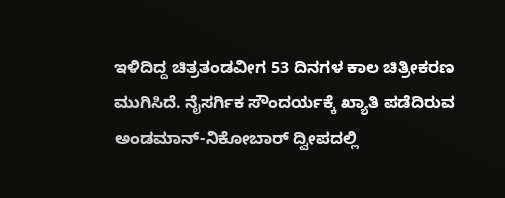ಇಳಿದಿದ್ದ ಚಿತ್ರತಂಡವೀಗ 53 ದಿನಗಳ ಕಾಲ ಚಿತ್ರೀಕರಣ ಮುಗಿಸಿದೆ. ನೈಸರ್ಗಿಕ ಸೌಂದರ್ಯಕ್ಕೆ ಖ್ಯಾತಿ ಪಡೆದಿರುವ ಅಂಡಮಾನ್-ನಿಕೋಬಾರ್ ದ್ವೀಪದಲ್ಲಿ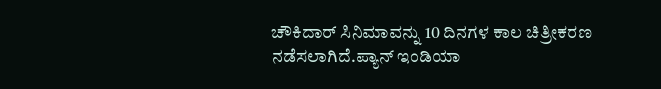ಚೌಕಿದಾರ್ ಸಿನಿಮಾವನ್ನು 10 ದಿನಗಳ ಕಾಲ ಚಿತ್ರೀಕರಣ ನಡೆಸಲಾಗಿದೆ.ಪ್ಯಾನ್ ಇಂಡಿಯಾ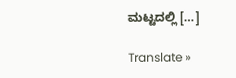ಮಟ್ಟದಲ್ಲಿ […]

Translate »